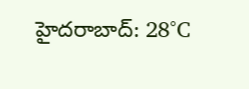హైదరాబాద్: 28°C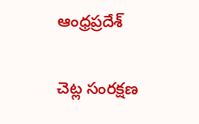ఆంధ్రప్రదేశ్

చెట్ల సంరక్షణ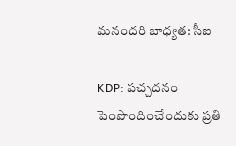మనందరి బాధ్యత: సీఐ

KDP: పచ్చదనం పెంపొందించేందుకు ప్రతి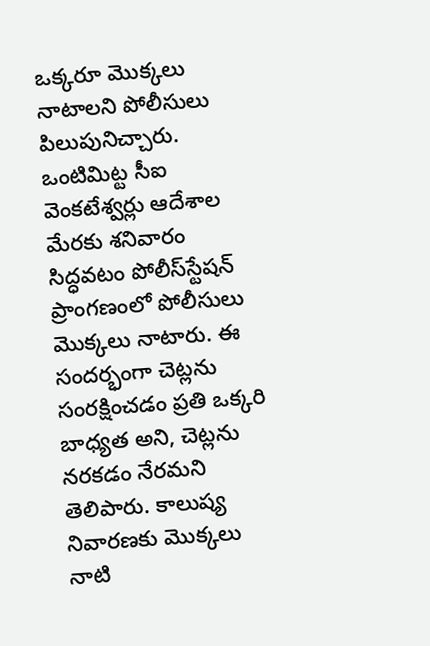ఒక్కరూ మొక్కలు నాటాలని పోలీసులు పిలుపునిచ్చారు. ఒంటిమిట్ట సీఐ వెంకటేశ్వర్లు ఆదేశాల మేరకు శనివారం సిద్ధవటం పోలీస్‌స్టేషన్‌ ప్రాంగణంలో పోలీసులు మొక్కలు నాటారు. ఈ సందర్భంగా చెట్లను సంరక్షించడం ప్రతి ఒక్కరి బాధ్యత అని, చెట్లను నరకడం నేరమని తెలిపారు. కాలుష్య నివారణకు మొక్కలు నాటి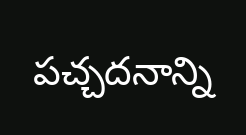పచ్చదనాన్ని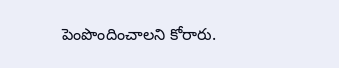పెంపొందించాలని కోరారు.